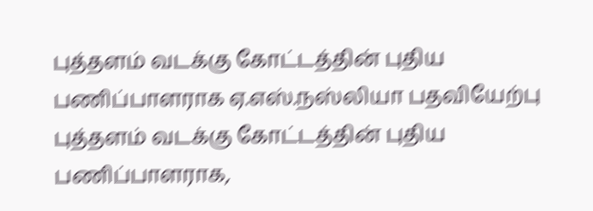புத்தளம் வடக்கு கோட்டத்தின் புதிய பணிப்பாளராக ஏ.எஸ்.நஸ்லியா பதவியேற்பு
புத்தளம் வடக்கு கோட்டத்தின் புதிய பணிப்பாளராக,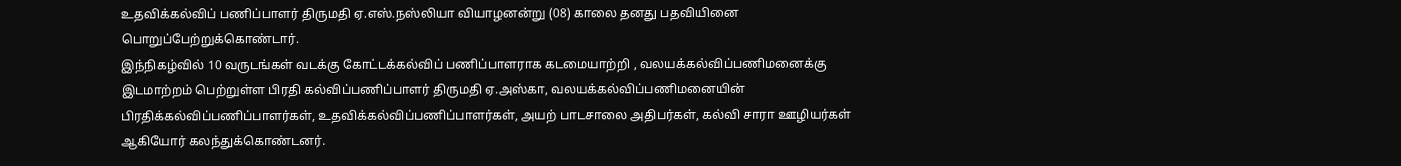உதவிக்கல்விப் பணிப்பாளர் திருமதி ஏ.எஸ்.நஸ்லியா வியாழனன்று (08) காலை தனது பதவியினை பொறுப்பேற்றுக்கொண்டார்.
இந்நிகழ்வில் 10 வருடங்கள் வடக்கு கோட்டக்கல்விப் பணிப்பாளராக கடமையாற்றி , வலயக்கல்விப்பணிமனைக்கு இடமாற்றம் பெற்றுள்ள பிரதி கல்விப்பணிப்பாளர் திருமதி ஏ.அஸ்கா, வலயக்கல்விப்பணிமனையின் பிரதிக்கல்விப்பணிப்பாளர்கள், உதவிக்கல்விப்பணிப்பாளர்கள், அயற் பாடசாலை அதிபர்கள், கல்வி சாரா ஊழியர்கள் ஆகியோர் கலந்துக்கொண்டனர்.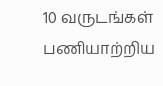10 வருடங்கள் பணியாற்றிய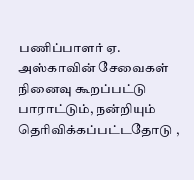பணிப்பாளர் ஏ. அஸ்காவின் சேவைகள் நினைவு கூறப்பட்டு பாராட்டும், நன்றியும் தெரிவிக்கப்பட்டதோடு ,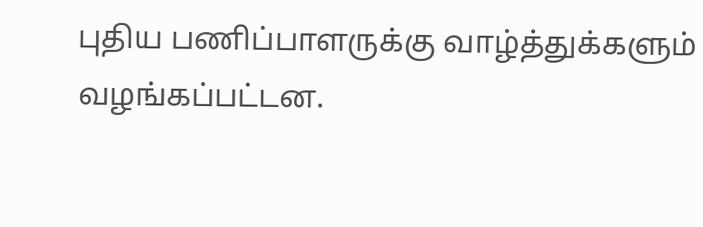புதிய பணிப்பாளருக்கு வாழ்த்துக்களும் வழங்கப்பட்டன.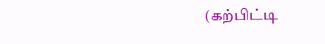(கற்பிட்டி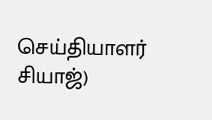செய்தியாளர் சியாஜ்)